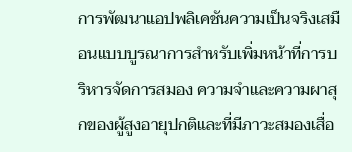การพัฒนาแอปพลิเคชันความเป็นจริงเสมือนแบบบูรณาการสำหรับเพิ่มหน้าที่การบริหารจัดการสมอง ความจำและความผาสุกของผู้สูงอายุปกติและที่มีภาวะสมองเสื่อ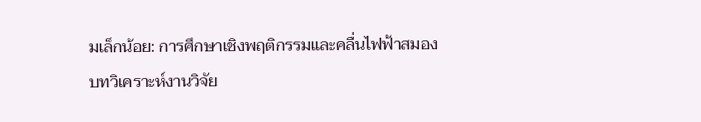มเล็กน้อย: การศึกษาเชิงพฤติกรรมและคลื่นไฟฟ้าสมอง
บทวิเคราะห์งานวิจัย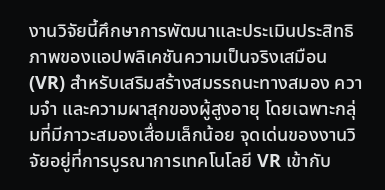งานวิจัยนี้ศึกษาการพัฒนาและประเมินประสิทธิภาพของแอปพลิเคชันความเป็นจริงเสมือน (VR) สำหรับเสริมสร้างสมรรถนะทางสมอง ความจำ และความผาสุกของผู้สูงอายุ โดยเฉพาะกลุ่มที่มีภาวะสมองเสื่อมเล็กน้อย จุดเด่นของงานวิจัยอยู่ที่การบูรณาการเทคโนโลยี VR เข้ากับ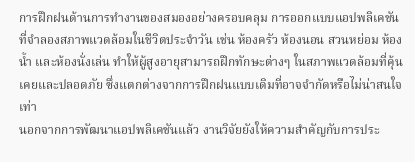การฝึกฝนด้านการทำงานของสมองอย่างครอบคลุม การออกแบบแอปพลิเคชันที่จำลองสภาพแวดล้อมในชีวิตประจำวัน เช่น ห้องครัว ห้องนอน สวนหย่อม ห้องน้ำ และห้องนั่งเล่น ทำให้ผู้สูงอายุสามารถฝึกทักษะต่างๆ ในสภาพแวดล้อมที่คุ้นเคยและปลอดภัย ซึ่งแตกต่างจากการฝึกฝนแบบเดิมที่อาจจำกัดหรือไม่น่าสนใจเท่า
นอกจากการพัฒนาแอปพลิเคชันแล้ว งานวิจัยยังให้ความสำคัญกับการประ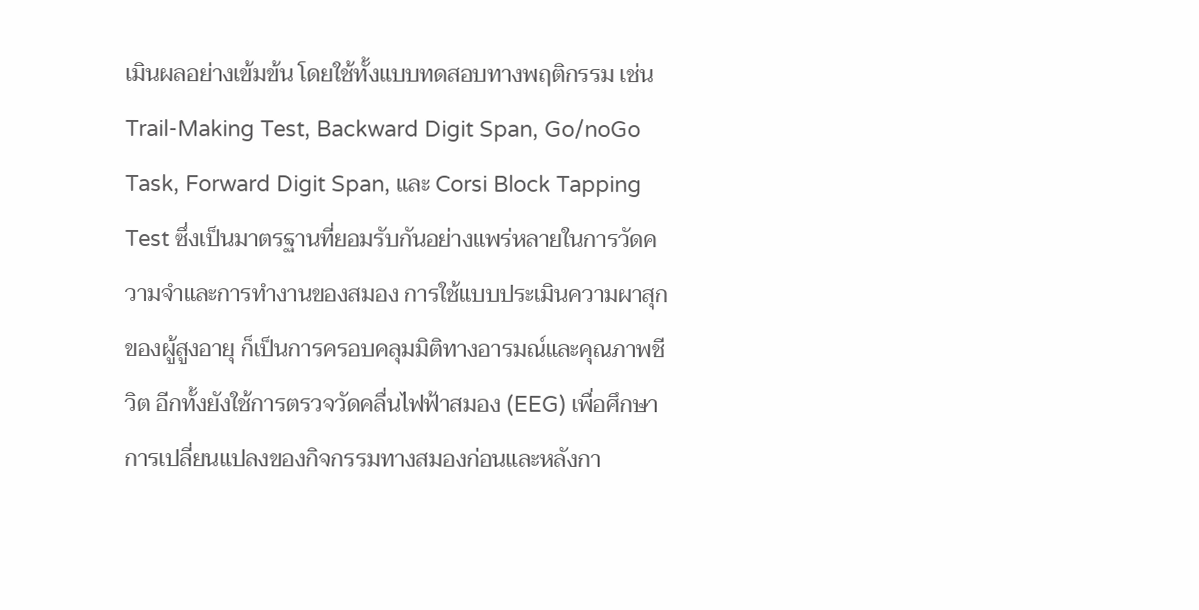เมินผลอย่างเข้มข้น โดยใช้ทั้งแบบทดสอบทางพฤติกรรม เช่น Trail-Making Test, Backward Digit Span, Go/noGo Task, Forward Digit Span, และ Corsi Block Tapping Test ซึ่งเป็นมาตรฐานที่ยอมรับกันอย่างแพร่หลายในการวัดความจำและการทำงานของสมอง การใช้แบบประเมินความผาสุกของผู้สูงอายุ ก็เป็นการครอบคลุมมิติทางอารมณ์และคุณภาพชีวิต อีกทั้งยังใช้การตรวจวัดคลื่นไฟฟ้าสมอง (EEG) เพื่อศึกษาการเปลี่ยนแปลงของกิจกรรมทางสมองก่อนและหลังกา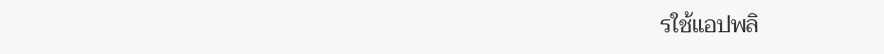รใช้แอปพลิ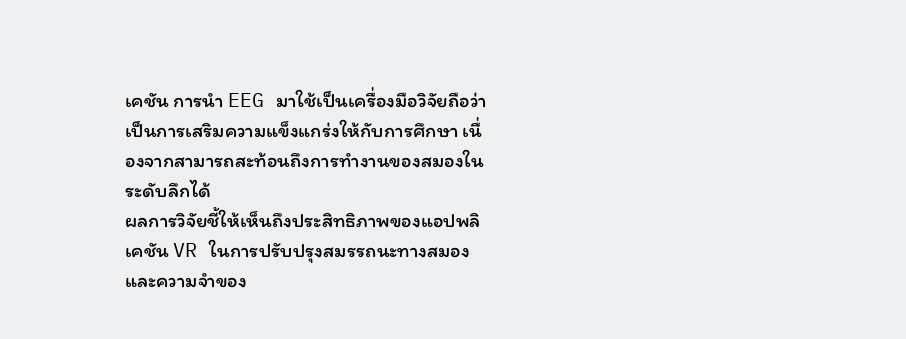เคชัน การนำ EEG มาใช้เป็นเครื่องมือวิจัยถือว่าเป็นการเสริมความแข็งแกร่งให้กับการศึกษา เนื่องจากสามารถสะท้อนถึงการทำงานของสมองในระดับลึกได้
ผลการวิจัยชี้ให้เห็นถึงประสิทธิภาพของแอปพลิเคชัน VR ในการปรับปรุงสมรรถนะทางสมองและความจำของ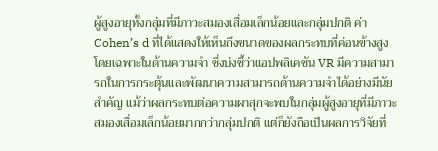ผู้สูงอายุทั้งกลุ่มที่มีภาวะสมองเสื่อมเล็กน้อยและกลุ่มปกติ ค่า Cohen’s d ที่ได้แสดงให้เห็นถึงขนาดของผลกระทบที่ค่อนข้างสูง โดยเฉพาะในด้านความจำ ซึ่งบ่งชี้ว่าแอปพลิเคชัน VR มีความสามารถในการกระตุ้นและพัฒนาความสามารถด้านความจำได้อย่างมีนัยสำคัญ แม้ว่าผลกระทบต่อความผาสุกจะพบในกลุ่มผู้สูงอายุที่มีภาวะสมองเสื่อมเล็กน้อยมากกว่ากลุ่มปกติ แต่ก็ยังถือเป็นผลการวิจัยที่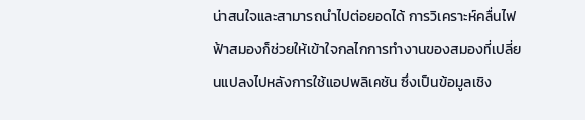น่าสนใจและสามารถนำไปต่อยอดได้ การวิเคราะห์คลื่นไฟฟ้าสมองก็ช่วยให้เข้าใจกลไกการทำงานของสมองที่เปลี่ยนแปลงไปหลังการใช้แอปพลิเคชัน ซึ่งเป็นข้อมูลเชิง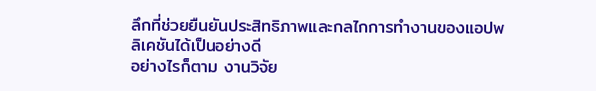ลึกที่ช่วยยืนยันประสิทธิภาพและกลไกการทำงานของแอปพลิเคชันได้เป็นอย่างดี
อย่างไรก็ตาม งานวิจัย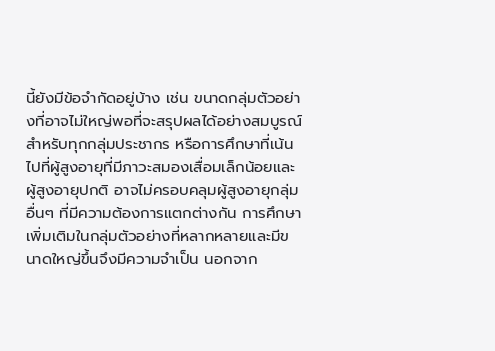นี้ยังมีข้อจำกัดอยู่บ้าง เช่น ขนาดกลุ่มตัวอย่างที่อาจไม่ใหญ่พอที่จะสรุปผลได้อย่างสมบูรณ์สำหรับทุกกลุ่มประชากร หรือการศึกษาที่เน้นไปที่ผู้สูงอายุที่มีภาวะสมองเสื่อมเล็กน้อยและผู้สูงอายุปกติ อาจไม่ครอบคลุมผู้สูงอายุกลุ่มอื่นๆ ที่มีความต้องการแตกต่างกัน การศึกษาเพิ่มเติมในกลุ่มตัวอย่างที่หลากหลายและมีขนาดใหญ่ขึ้นจึงมีความจำเป็น นอกจาก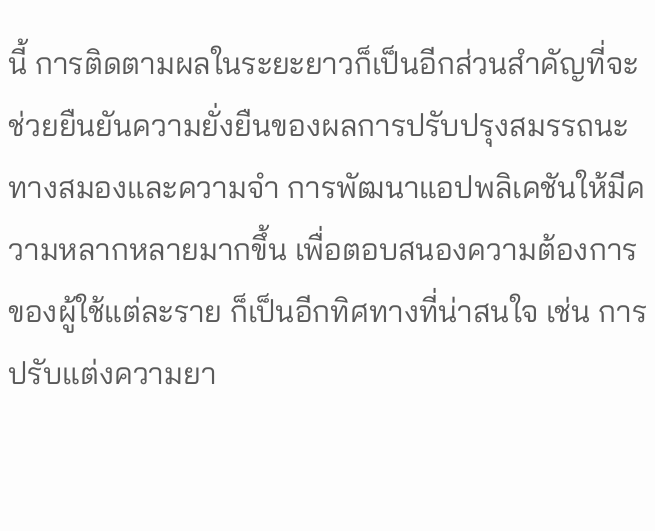นี้ การติดตามผลในระยะยาวก็เป็นอีกส่วนสำคัญที่จะช่วยยืนยันความยั่งยืนของผลการปรับปรุงสมรรถนะทางสมองและความจำ การพัฒนาแอปพลิเคชันให้มีความหลากหลายมากขึ้น เพื่อตอบสนองความต้องการของผู้ใช้แต่ละราย ก็เป็นอีกทิศทางที่น่าสนใจ เช่น การปรับแต่งความยา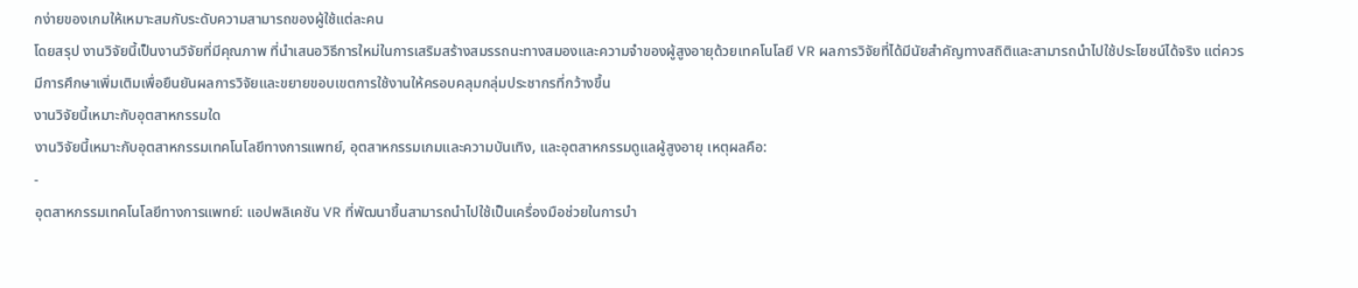กง่ายของเกมให้เหมาะสมกับระดับความสามารถของผู้ใช้แต่ละคน
โดยสรุป งานวิจัยนี้เป็นงานวิจัยที่มีคุณภาพ ที่นำเสนอวิธีการใหม่ในการเสริมสร้างสมรรถนะทางสมองและความจำของผู้สูงอายุด้วยเทคโนโลยี VR ผลการวิจัยที่ได้มีนัยสำคัญทางสถิติและสามารถนำไปใช้ประโยชน์ได้จริง แต่ควรมีการศึกษาเพิ่มเติมเพื่อยืนยันผลการวิจัยและขยายขอบเขตการใช้งานให้ครอบคลุมกลุ่มประชากรที่กว้างขึ้น
งานวิจัยนี้เหมาะกับอุตสาหกรรมใด
งานวิจัยนี้เหมาะกับอุตสาหกรรมเทคโนโลยีทางการแพทย์, อุตสาหกรรมเกมและความบันเทิง, และอุตสาหกรรมดูแลผู้สูงอายุ เหตุผลคือ:
-
อุตสาหกรรมเทคโนโลยีทางการแพทย์: แอปพลิเคชัน VR ที่พัฒนาขึ้นสามารถนำไปใช้เป็นเครื่องมือช่วยในการบำ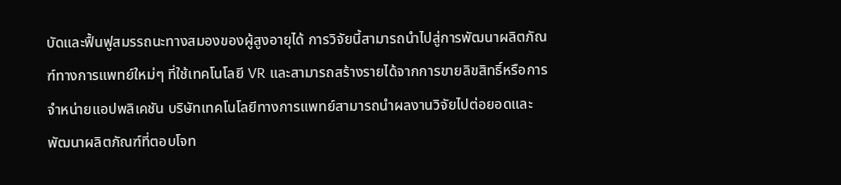บัดและฟื้นฟูสมรรถนะทางสมองของผู้สูงอายุได้ การวิจัยนี้สามารถนำไปสู่การพัฒนาผลิตภัณฑ์ทางการแพทย์ใหม่ๆ ที่ใช้เทคโนโลยี VR และสามารถสร้างรายได้จากการขายลิขสิทธิ์หรือการจำหน่ายแอปพลิเคชัน บริษัทเทคโนโลยีทางการแพทย์สามารถนำผลงานวิจัยไปต่อยอดและพัฒนาผลิตภัณฑ์ที่ตอบโจท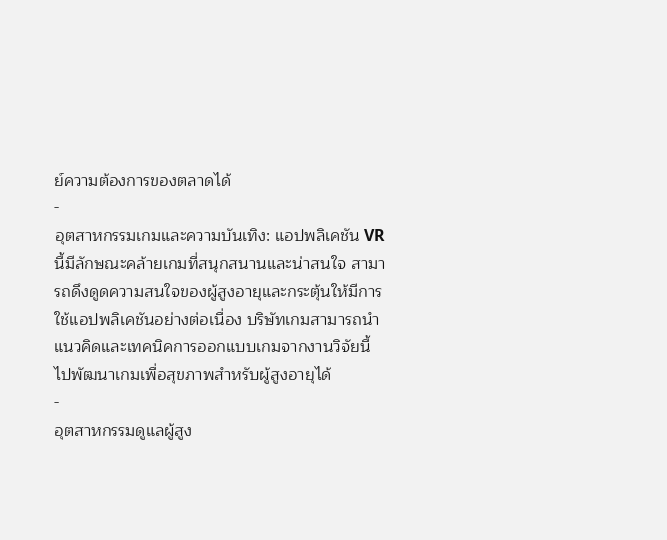ย์ความต้องการของตลาดได้
-
อุตสาหกรรมเกมและความบันเทิง: แอปพลิเคชัน VR นี้มีลักษณะคล้ายเกมที่สนุกสนานและน่าสนใจ สามารถดึงดูดความสนใจของผู้สูงอายุและกระตุ้นให้มีการใช้แอปพลิเคชันอย่างต่อเนื่อง บริษัทเกมสามารถนำแนวคิดและเทคนิคการออกแบบเกมจากงานวิจัยนี้ไปพัฒนาเกมเพื่อสุขภาพสำหรับผู้สูงอายุได้
-
อุตสาหกรรมดูแลผู้สูง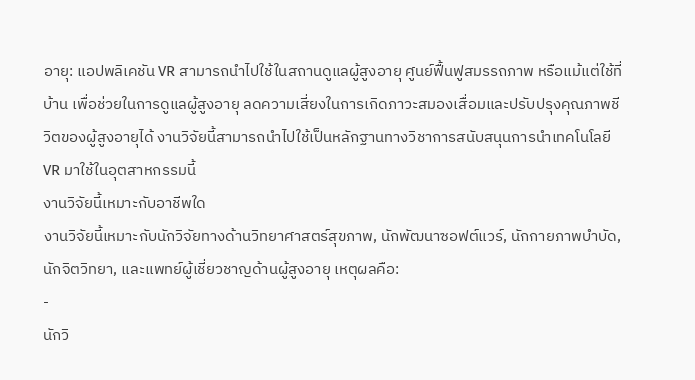อายุ: แอปพลิเคชัน VR สามารถนำไปใช้ในสถานดูแลผู้สูงอายุ ศูนย์ฟื้นฟูสมรรถภาพ หรือแม้แต่ใช้ที่บ้าน เพื่อช่วยในการดูแลผู้สูงอายุ ลดความเสี่ยงในการเกิดภาวะสมองเสื่อมและปรับปรุงคุณภาพชีวิตของผู้สูงอายุได้ งานวิจัยนี้สามารถนำไปใช้เป็นหลักฐานทางวิชาการสนับสนุนการนำเทคโนโลยี VR มาใช้ในอุตสาหกรรมนี้
งานวิจัยนี้เหมาะกับอาชีพใด
งานวิจัยนี้เหมาะกับนักวิจัยทางด้านวิทยาศาสตร์สุขภาพ, นักพัฒนาซอฟต์แวร์, นักกายภาพบำบัด, นักจิตวิทยา, และแพทย์ผู้เชี่ยวชาญด้านผู้สูงอายุ เหตุผลคือ:
-
นักวิ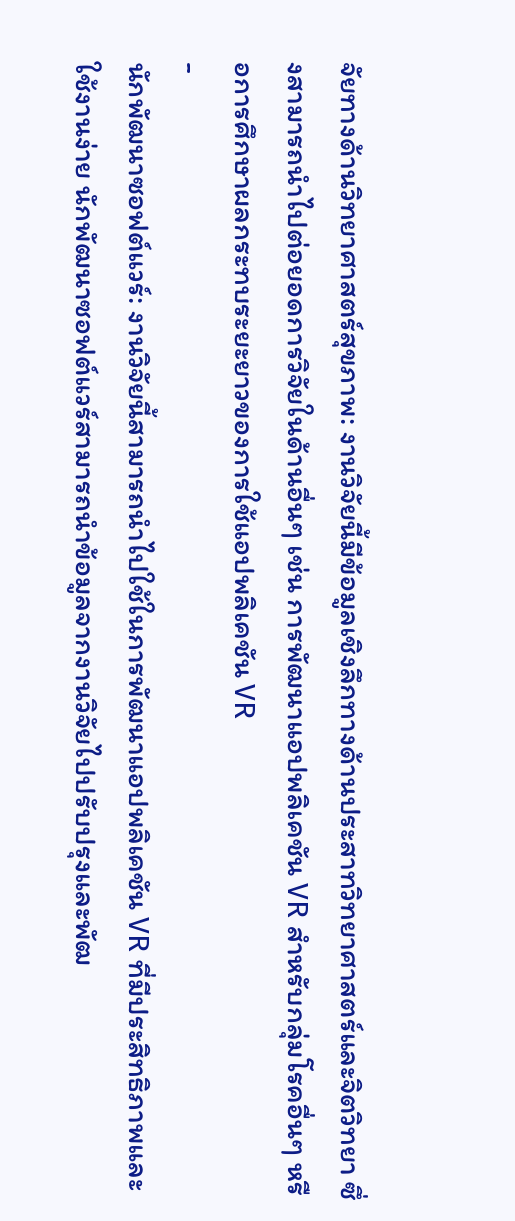จัยทางด้านวิทยาศาสตร์สุขภาพ: งานวิจัยนี้มีข้อมูลเชิงลึกทางด้านประสาทวิทยาศาสตร์และจิตวิทยา ซึ่งสามารถนำไปต่อยอดการวิจัยในด้านอื่นๆ เช่น การพัฒนาแอปพลิเคชัน VR สำหรับกลุ่มโรคอื่นๆ หรือการศึกษาผลกระทบระยะยาวของการใช้แอปพลิเคชัน VR
-
นักพัฒนาซอฟต์แวร์: งานวิจัยนี้สามารถนำไปใช้ในการพัฒนาแอปพลิเคชัน VR ที่มีประสิทธิภาพและใช้งานง่าย นักพัฒนาซอฟต์แวร์สามารถนำข้อมูลจากงานวิจัยไปปรับปรุงและพัฒ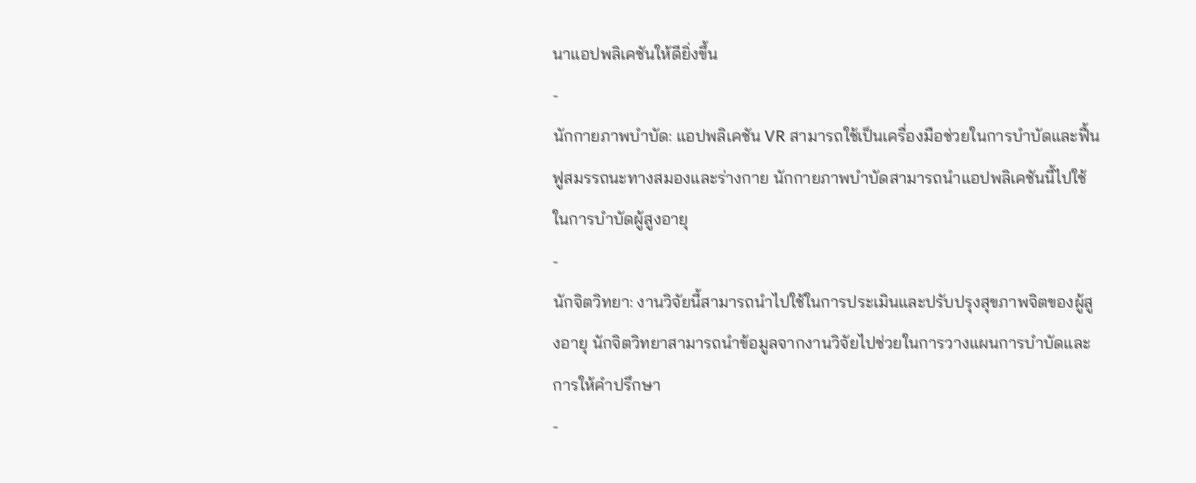นาแอปพลิเคชันให้ดียิ่งขึ้น
-
นักกายภาพบำบัด: แอปพลิเคชัน VR สามารถใช้เป็นเครื่องมือช่วยในการบำบัดและฟื้นฟูสมรรถนะทางสมองและร่างกาย นักกายภาพบำบัดสามารถนำแอปพลิเคชันนี้ไปใช้ในการบำบัดผู้สูงอายุ
-
นักจิตวิทยา: งานวิจัยนี้สามารถนำไปใช้ในการประเมินและปรับปรุงสุขภาพจิตของผู้สูงอายุ นักจิตวิทยาสามารถนำข้อมูลจากงานวิจัยไปช่วยในการวางแผนการบำบัดและการให้คำปรึกษา
-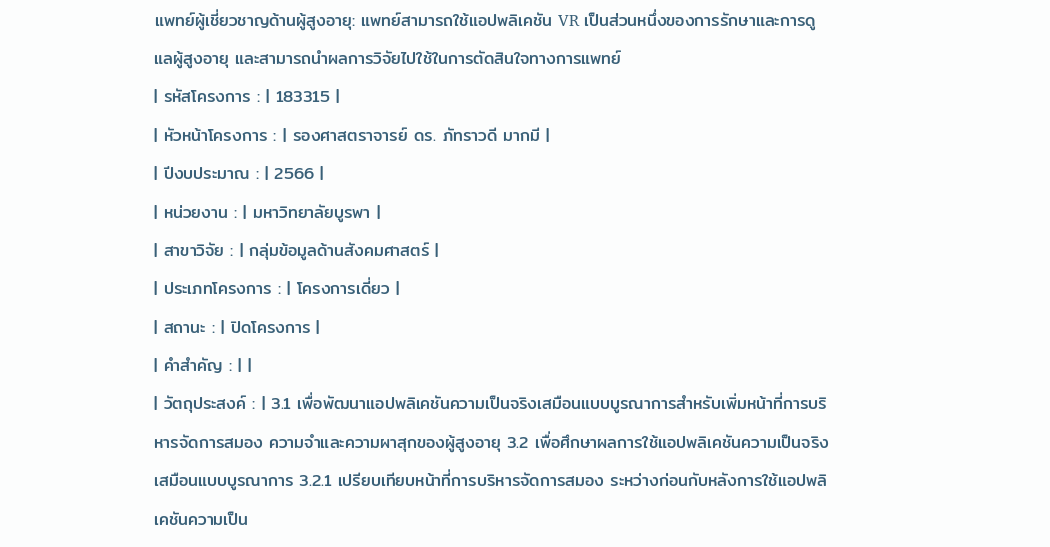แพทย์ผู้เชี่ยวชาญด้านผู้สูงอายุ: แพทย์สามารถใช้แอปพลิเคชัน VR เป็นส่วนหนึ่งของการรักษาและการดูแลผู้สูงอายุ และสามารถนำผลการวิจัยไปใช้ในการตัดสินใจทางการแพทย์
| รหัสโครงการ : | 183315 |
| หัวหน้าโครงการ : | รองศาสตราจารย์ ดร. ภัทราวดี มากมี |
| ปีงบประมาณ : | 2566 |
| หน่วยงาน : | มหาวิทยาลัยบูรพา |
| สาขาวิจัย : | กลุ่มข้อมูลด้านสังคมศาสตร์ |
| ประเภทโครงการ : | โครงการเดี่ยว |
| สถานะ : | ปิดโครงการ |
| คำสำคัญ : | |
| วัตถุประสงค์ : | 3.1 เพื่อพัฒนาแอปพลิเคชันความเป็นจริงเสมือนแบบบูรณาการสำหรับเพิ่มหน้าที่การบริหารจัดการสมอง ความจำและความผาสุกของผู้สูงอายุ 3.2 เพื่อศึกษาผลการใช้แอปพลิเคชันความเป็นจริงเสมือนแบบบูรณาการ 3.2.1 เปรียบเทียบหน้าที่การบริหารจัดการสมอง ระหว่างก่อนกับหลังการใช้แอปพลิเคชันความเป็น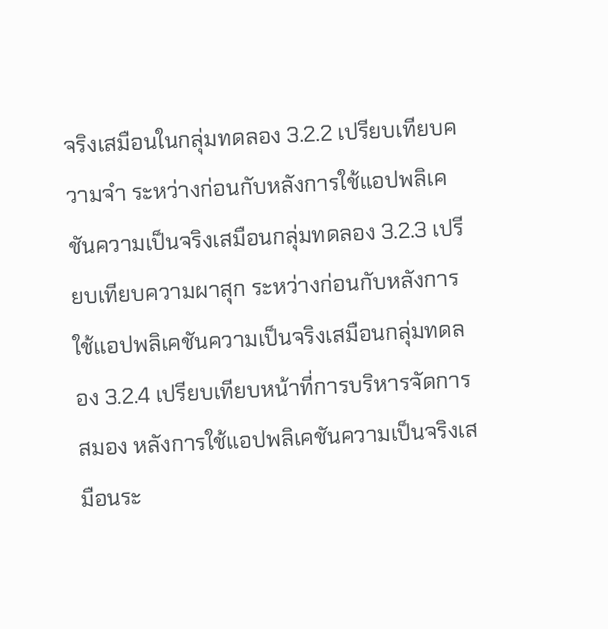จริงเสมือนในกลุ่มทดลอง 3.2.2 เปรียบเทียบความจำ ระหว่างก่อนกับหลังการใช้แอปพลิเคชันความเป็นจริงเสมือนกลุ่มทดลอง 3.2.3 เปรียบเทียบความผาสุก ระหว่างก่อนกับหลังการใช้แอปพลิเคชันความเป็นจริงเสมือนกลุ่มทดลอง 3.2.4 เปรียบเทียบหน้าที่การบริหารจัดการสมอง หลังการใช้แอปพลิเคชันความเป็นจริงเสมือนระ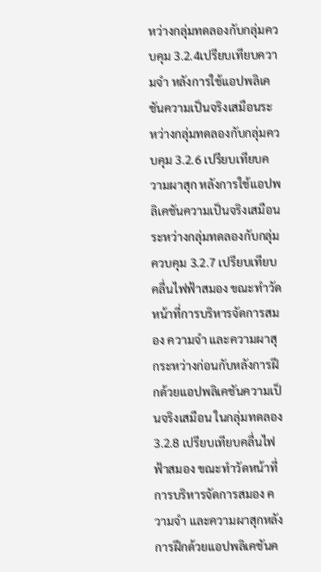หว่างกลุ่มทดลองกับกลุ่มควบคุม 3.2.4เปรียบเทียบความจำ หลังการใช้แอปพลิเคชันความเป็นจริงเสมือนระหว่างกลุ่มทดลองกับกลุ่มควบคุม 3.2.6 เปรียบเทียบความผาสุก หลังการใช้แอปพลิเคชันความเป็นจริงเสมือนระหว่างกลุ่มทดลองกับกลุ่มควบคุม 3.2.7 เปรียบเทียบคลื่นไฟฟ้าสมอง ขณะทำวัดหน้าที่การบริหารจัดการสมอง ความจำ และความผาสุกระหว่างก่อนกับหลังการฝึกด้วยแอปพลิเคชันความเป็นจริงเสมือน ในกลุ่มทดลอง 3.2.8 เปรียบเทียบคลื่นไฟฟ้าสมอง ขณะทำวัดหน้าที่การบริหารจัดการสมอง ความจำ และความผาสุกหลังการฝึกด้วยแอปพลิเคชันค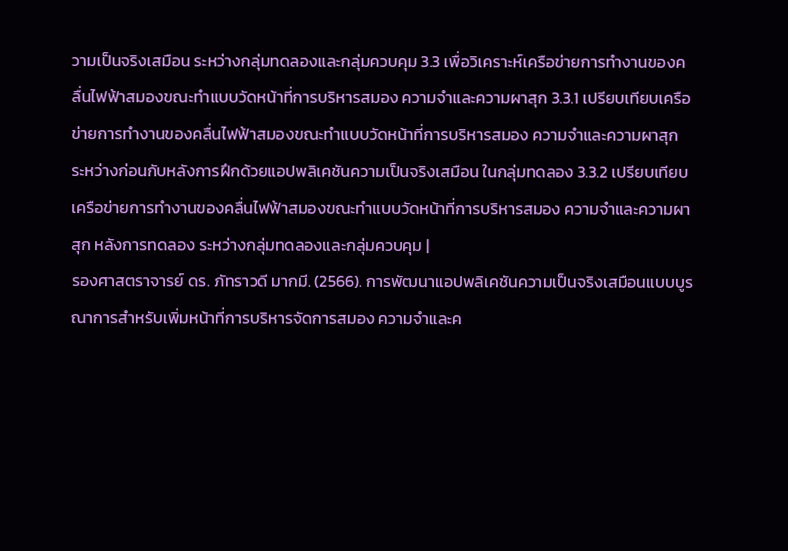วามเป็นจริงเสมือน ระหว่างกลุ่มทดลองและกลุ่มควบคุม 3.3 เพื่อวิเคราะห์เครือข่ายการทำงานของคลื่นไฟฟ้าสมองขณะทำแบบวัดหน้าที่การบริหารสมอง ความจำและความผาสุก 3.3.1 เปรียบเทียบเครือข่ายการทำงานของคลื่นไฟฟ้าสมองขณะทำแบบวัดหน้าที่การบริหารสมอง ความจำและความผาสุก ระหว่างก่อนกับหลังการฝึกด้วยแอปพลิเคชันความเป็นจริงเสมือน ในกลุ่มทดลอง 3.3.2 เปรียบเทียบเครือข่ายการทำงานของคลื่นไฟฟ้าสมองขณะทำแบบวัดหน้าที่การบริหารสมอง ความจำและความผาสุก หลังการทดลอง ระหว่างกลุ่มทดลองและกลุ่มควบคุม |
รองศาสตราจารย์ ดร. ภัทราวดี มากมี. (2566). การพัฒนาแอปพลิเคชันความเป็นจริงเสมือนแบบบูรณาการสำหรับเพิ่มหน้าที่การบริหารจัดการสมอง ความจำและค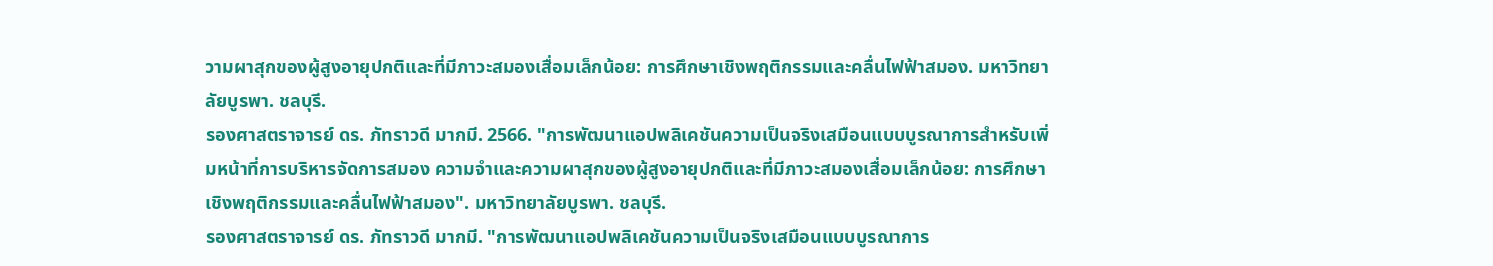วามผาสุกของผู้สูงอายุปกติและที่มีภาวะสมองเสื่อมเล็กน้อย: การศึกษาเชิงพฤติกรรมและคลื่นไฟฟ้าสมอง. มหาวิทยาลัยบูรพา. ชลบุรี.
รองศาสตราจารย์ ดร. ภัทราวดี มากมี. 2566. "การพัฒนาแอปพลิเคชันความเป็นจริงเสมือนแบบบูรณาการสำหรับเพิ่มหน้าที่การบริหารจัดการสมอง ความจำและความผาสุกของผู้สูงอายุปกติและที่มีภาวะสมองเสื่อมเล็กน้อย: การศึกษาเชิงพฤติกรรมและคลื่นไฟฟ้าสมอง". มหาวิทยาลัยบูรพา. ชลบุรี.
รองศาสตราจารย์ ดร. ภัทราวดี มากมี. "การพัฒนาแอปพลิเคชันความเป็นจริงเสมือนแบบบูรณาการ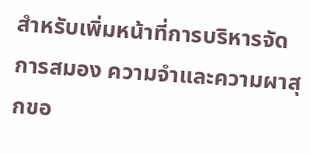สำหรับเพิ่มหน้าที่การบริหารจัดการสมอง ความจำและความผาสุกขอ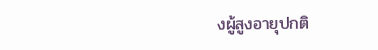งผู้สูงอายุปกติ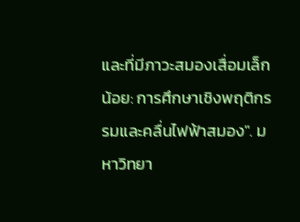และที่มีภาวะสมองเสื่อมเล็กน้อย: การศึกษาเชิงพฤติกรรมและคลื่นไฟฟ้าสมอง". มหาวิทยา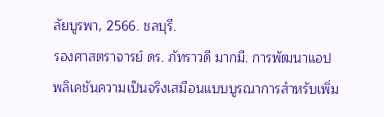ลัยบูรพา, 2566. ชลบุรี.
รองศาสตราจารย์ ดร. ภัทราวดี มากมี. การพัฒนาแอปพลิเคชันความเป็นจริงเสมือนแบบบูรณาการสำหรับเพิ่ม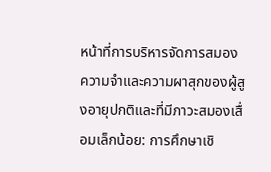หน้าที่การบริหารจัดการสมอง ความจำและความผาสุกของผู้สูงอายุปกติและที่มีภาวะสมองเสื่อมเล็กน้อย: การศึกษาเชิ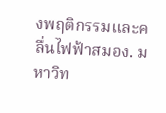งพฤติกรรมและคลื่นไฟฟ้าสมอง. มหาวิท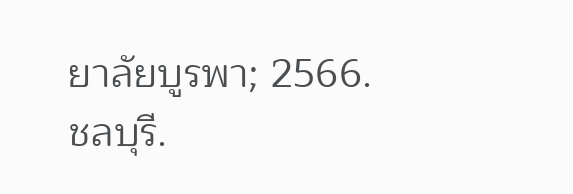ยาลัยบูรพา; 2566. ชลบุรี.